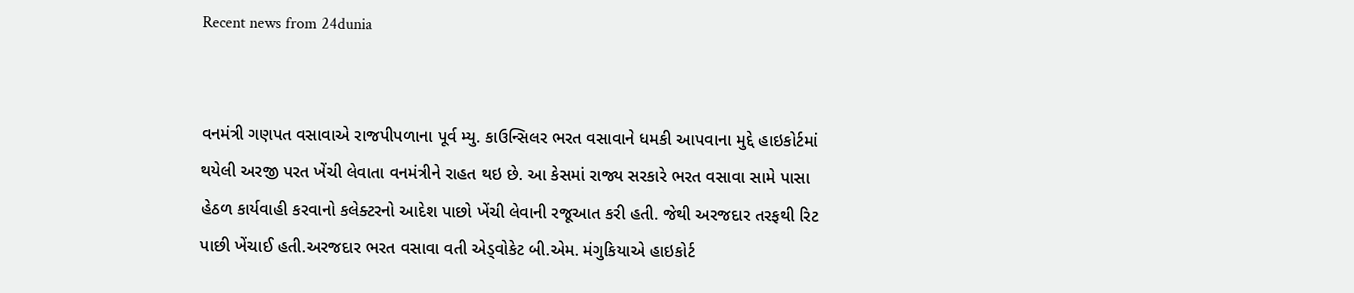Recent news from 24dunia


વનમંત્રી ગણપત વસાવાએ રાજપીપળાના પૂર્વ મ્યુ. કાઉન્સિલર ભરત વસાવાને ધમકી આપવાના મુદ્દે હાઇકોર્ટમાં થયેલી અરજી પરત ખેંચી લેવાતા વનમંત્રીને રાહત થઇ છે. આ કેસમાં રાજ્ય સરકારે ભરત વસાવા સામે પાસા હેઠળ કાર્યવાહી કરવાનો કલેક્ટરનો આદેશ પાછો ખેંચી લેવાની રજૂઆત કરી હતી. જેથી અરજદાર તરફથી રિટ પાછી ખેંચાઈ હતી.અરજદાર ભરત વસાવા વતી એડ્વોકેટ બી.એમ. મંગુકિયાએ હાઇકોર્ટ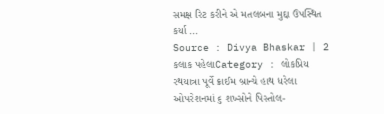સમક્ષ રિટ કરીને એ મતલબના મુદ્દા ઉપસ્થિત કર્યા ...
Source : Divya Bhaskar | 2 કલાક પહેલાCategory : લોકપ્રિય
રથયાત્રા પૂર્વે ક્રાઈમ બ્રાન્ચે હાથ ધરેલા ઓપરેશનમાં ૬ શખ્સોને પિસ્તોલ-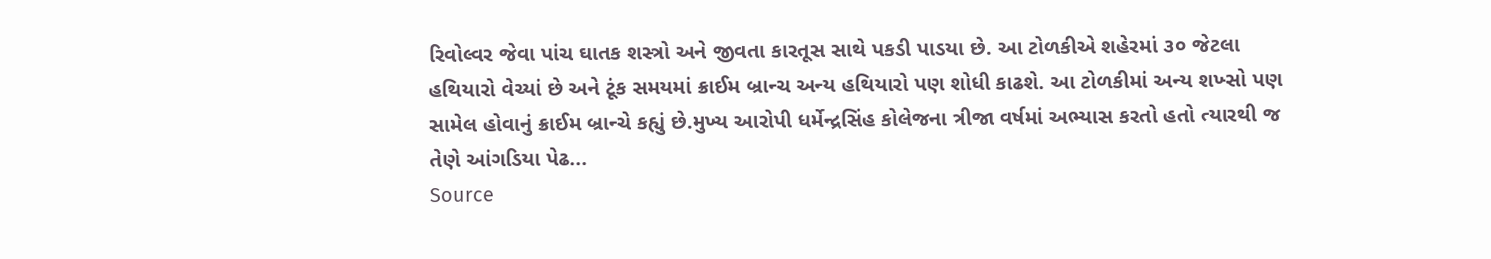રિવોલ્વર જેવા પાંચ ઘાતક શસ્ત્રો અને જીવતા કારતૂસ સાથે પકડી પાડયા છે. આ ટોળકીએ શહેરમાં ૩૦ જેટલા હથિયારો વેચ્યાં છે અને ટૂંક સમયમાં ક્રાઈમ બ્રાન્ચ અન્ય હથિયારો પણ શોધી કાઢશે. આ ટોળકીમાં અન્ય શખ્સો પણ સામેલ હોવાનું ક્રાઈમ બ્રાન્ચે કહ્યું છે.મુખ્ય આરોપી ધર્મેન્દ્રસિંહ કોલેજના ત્રીજા વર્ષમાં અભ્યાસ કરતો હતો ત્યારથી જ તેણે આંગડિયા પેઢ...
Source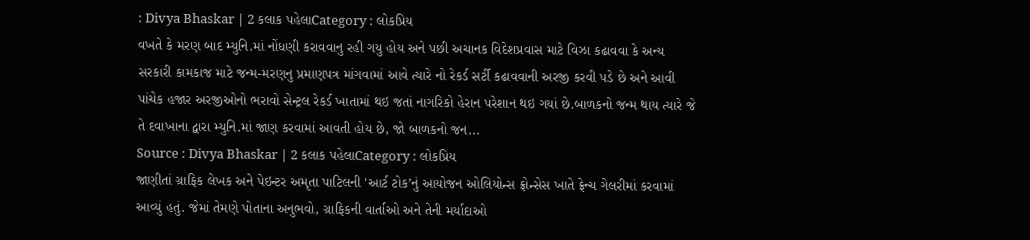: Divya Bhaskar | 2 કલાક પહેલાCategory : લોકપ્રિય
વખતે કે મરણ બાદ મ્યુનિ.માં નોંધણી કરાવવાનુ રહી ગયુ હોય અને પછી અચાનક વિદેશપ્રવાસ માટે વિઝા કઢાવવા કે અન્ય સરકારી કામકાજ માટે જન્મ-મરણનુ પ્રમાણપત્ર માંગવામાં આવે ત્યારે નો રેકર્ડ સર્ટી કઢાવવાની અરજી કરવી પડે છે અને આવી પાંચેક હજાર અરજીઓનો ભરાવો સેન્ટ્રલ રેકર્ડ ખાતામાં થઇ જતાં નાગરિકો હેરાન પરેશાન થઇ ગયાં છે.બાળકનો જન્મ થાય ત્યારે જે તે દવાખાના દ્વારા મ્યુનિ.માં જાણ કરવામાં આવતી હોય છે, જો બાળકનો જન...
Source : Divya Bhaskar | 2 કલાક પહેલાCategory : લોકપ્રિય
જાણીતાં ગ્રાફિક લેખક અને પેઇન્ટર અમૃતા પાટિલની 'આર્ટ ટોક’નું આયોજન ઓલિયોન્સ ફ્રોન્સેસ ખાતે ફ્રેન્ચ ગેલરીમાં કરવામાં આવ્યું હતું. જેમાં તેમણે પોતાના અનુભવો, ગ્રાફિકની વાર્તાઓ અને તેની મર્યાદાઓ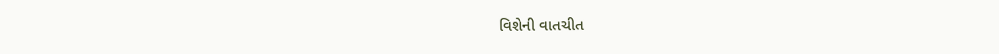વિશેની વાતચીત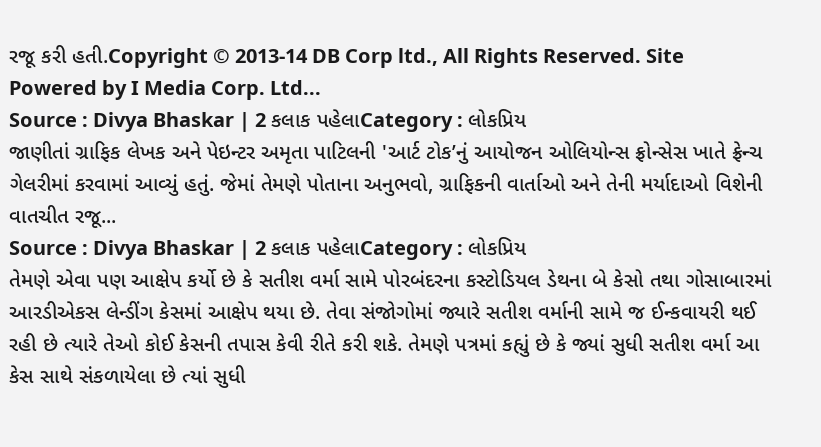રજૂ કરી હતી.Copyright © 2013-14 DB Corp ltd., All Rights Reserved. Site Powered by I Media Corp. Ltd...
Source : Divya Bhaskar | 2 કલાક પહેલાCategory : લોકપ્રિય
જાણીતાં ગ્રાફિક લેખક અને પેઇન્ટર અમૃતા પાટિલની 'આર્ટ ટોક’નું આયોજન ઓલિયોન્સ ફ્રોન્સેસ ખાતે ફ્રેન્ચ ગેલરીમાં કરવામાં આવ્યું હતું. જેમાં તેમણે પોતાના અનુભવો, ગ્રાફિકની વાર્તાઓ અને તેની મર્યાદાઓ વિશેની વાતચીત રજૂ...
Source : Divya Bhaskar | 2 કલાક પહેલાCategory : લોકપ્રિય
તેમણે એવા પણ આક્ષેપ કર્યો છે કે સતીશ વર્મા સામે પોરબંદરના કસ્ટોડિયલ ડેથના બે કેસો તથા ગોસાબારમાં આરડીએકસ લેન્ડીંગ કેસમાં આક્ષેપ થયા છે. તેવા સંજોગોમાં જ્યારે સતીશ વર્માની સામે જ ઈન્કવાયરી થઈ રહી છે ત્યારે તેઓ કોઈ કેસની તપાસ કેવી રીતે કરી શકે. તેમણે પત્રમાં કહ્યું છે કે જ્યાં સુધી સતીશ વર્મા આ કેસ સાથે સંકળાયેલા છે ત્યાં સુધી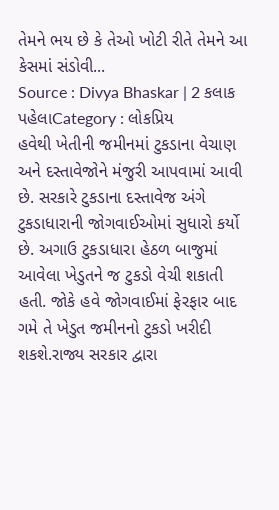તેમને ભય છે કે તેઓ ખોટી રીતે તેમને આ કેસમાં સંડોવી...
Source : Divya Bhaskar | 2 કલાક પહેલાCategory : લોકપ્રિય
હવેથી ખેતીની જમીનમાં ટુકડાના વેચાણ અને દસ્તાવેજોને મંજુરી આપવામાં આવી છે. સરકારે ટુકડાના દસ્તાવેજ અંગે ટુકડાધારાની જોગવાઈઓમાં સુધારો કર્યો છે. અગાઉ ટુકડાધારા હેઠળ બાજુમાં આવેલા ખેડુતને જ ટુકડો વેચી શકાતી હતી. જોકે હવે જોગવાઈમાં ફેરફાર બાદ ગમે તે ખેડુત જમીનનો ટુકડો ખરીદી શકશે.રાજ્ય સરકાર દ્વારા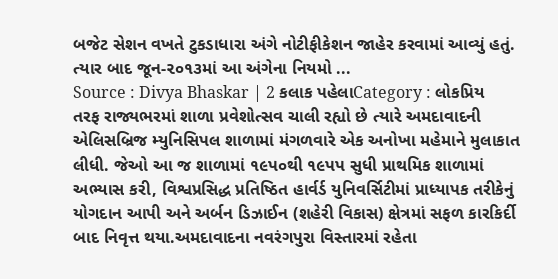બજેટ સેશન વખતે ટુકડાધારા અંગે નોટીફીકેશન જાહેર કરવામાં આવ્યું હતું. ત્યાર બાદ જૂન-૨૦૧૩માં આ અંગેના નિયમો ...
Source : Divya Bhaskar | 2 કલાક પહેલાCategory : લોકપ્રિય
તરફ રાજ્યભરમાં શાળા પ્રવેશોત્સવ ચાલી રહ્યો છે ત્યારે અમદાવાદની એલિસબ્રિજ મ્યુનિસિપલ શાળામાં મંગળવારે એક અનોખા મહેમાને મુલાકાત લીધી. જેઓ આ જ શાળામાં ૧૯પ૦થી ૧૯પપ સુધી પ્રાથમિક શાળામાં અભ્યાસ કરી, વિશ્વપ્રસિદ્ધ પ્રતિષ્ઠિ‌ત હાર્વર્ડ યુનિવર્સિ‌ટીમાં પ્રાધ્યાપક તરીકેનું યોગદાન આપી અને અર્બન ડિઝાઈન (શહેરી વિકાસ) ક્ષેત્રમાં સફળ કારકિર્દી બાદ નિવૃત્ત થયા.અમદાવાદના નવરંગપુરા વિસ્તારમાં રહેતા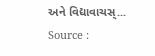અને વિદ્યાવાચસ્...
Source :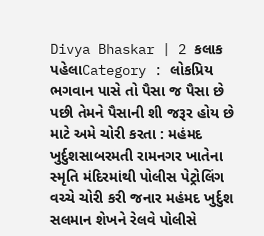Divya Bhaskar | 2 કલાક પહેલાCategory : લોકપ્રિય
ભગવાન પાસે તો પૈસા જ પૈસા છે પછી તેમને પૈસાની શી જરૂર હોય છે માટે અમે ચોરી કરતા : મહંમદ ખુર્દુશસાબરમતી રામનગર ખાતેના સ્મૃતિ મંદિરમાંથી પોલીસ પેટ્રોલિંગ વચ્ચે ચોરી કરી જનાર મહંમદ ખુર્દુશ સલમાન શેખને રેલવે પોલીસે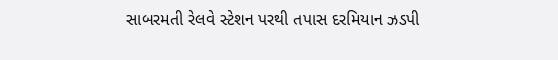સાબરમતી રેલવે સ્ટેશન પરથી તપાસ દરમિયાન ઝડપી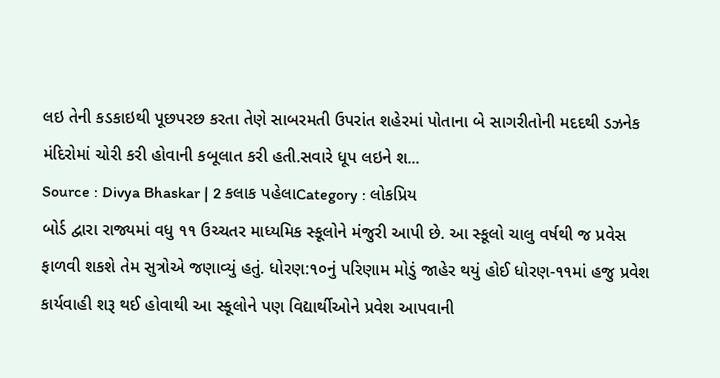લઇ તેની કડકાઇથી પૂછપરછ કરતા તેણે સાબરમતી ઉપરાંત શહેરમાં પોતાના બે સાગરીતોની મદદથી ડઝનેક મંદિરોમાં ચોરી કરી હોવાની કબૂલાત કરી હતી.સવારે ધૂપ લઇને શ...
Source : Divya Bhaskar | 2 કલાક પહેલાCategory : લોકપ્રિય
બોર્ડ દ્વારા રાજ્યમાં વધુ ૧૧ ઉચ્ચતર માધ્યમિક સ્કૂલોને મંજુરી આપી છે. આ સ્કૂલો ચાલુ વર્ષથી જ પ્રવેસ ફાળવી શકશે તેમ સુત્રોએ જણાવ્યું હતું. ધોરણ:૧૦નું પરિણામ મોડું જાહેર થયું હોઈ ધોરણ-૧૧માં હજુ પ્રવેશ કાર્યવાહી શરૂ થઈ હોવાથી આ સ્કૂલોને પણ વિદ્યાર્થીઓને પ્રવેશ આપવાની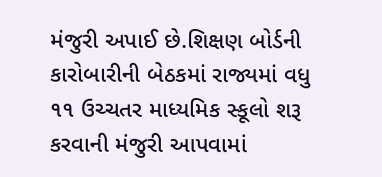મંજુરી અપાઈ છે.શિક્ષણ બોર્ડની કારોબારીની બેઠકમાં રાજ્યમાં વધુ ૧૧ ઉચ્ચતર માધ્યમિક સ્કૂલો શરૂ કરવાની મંજુરી આપવામાં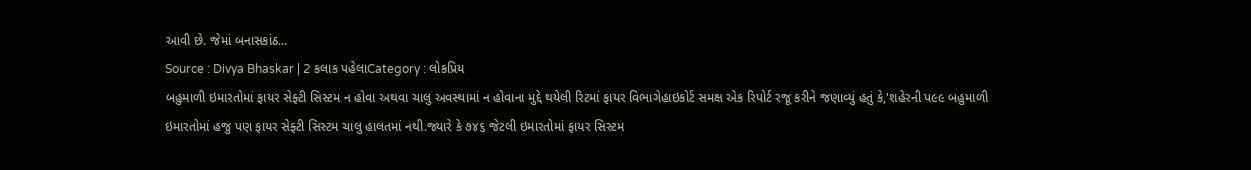આવી છે. જેમાં બનાસકાંઠ...
Source : Divya Bhaskar | 2 કલાક પહેલાCategory : લોકપ્રિય
બહુમાળી ઇમારતોમાં ફાયર સેફ્ટી સિસ્ટમ ન હોવા અથવા ચાલુ અવસ્થામાં ન હોવાના મુદ્દે થયેલી રિટમાં ફાયર વિભાગેહાઇકોર્ટ સમક્ષ એક રિપોર્ટ રજૂ કરીને જણાવ્યું હતું કે,'શહેરની પ૯૯ બહુમાળી ઇમારતોમાં હજુ પણ ફાયર સેફ્ટી સિસ્ટમ ચાલુ હાલતમાં નથી.જ્યારે કે ૭૪૬ જેટલી ઇમારતોમાં ફાયર સિસ્ટમ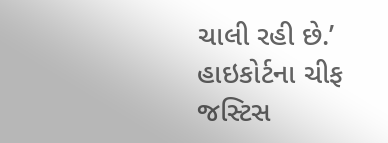ચાલી રહી છે.’ હાઇકોર્ટના ચીફ જસ્ટિસ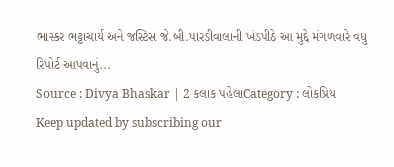ભાસ્કર ભટ્ટાચાર્ય અને જસ્ટિસ જે.બી.પારડીવાલાની ખંડપીઠે આ મુદ્દે મંગળવારે વધુ રિપોર્ટ આપવાનું...
Source : Divya Bhaskar | 2 કલાક પહેલાCategory : લોકપ્રિય
Keep updated by subscribing our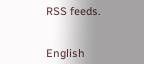RSS feeds.


English